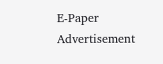E-Paper
Advertisement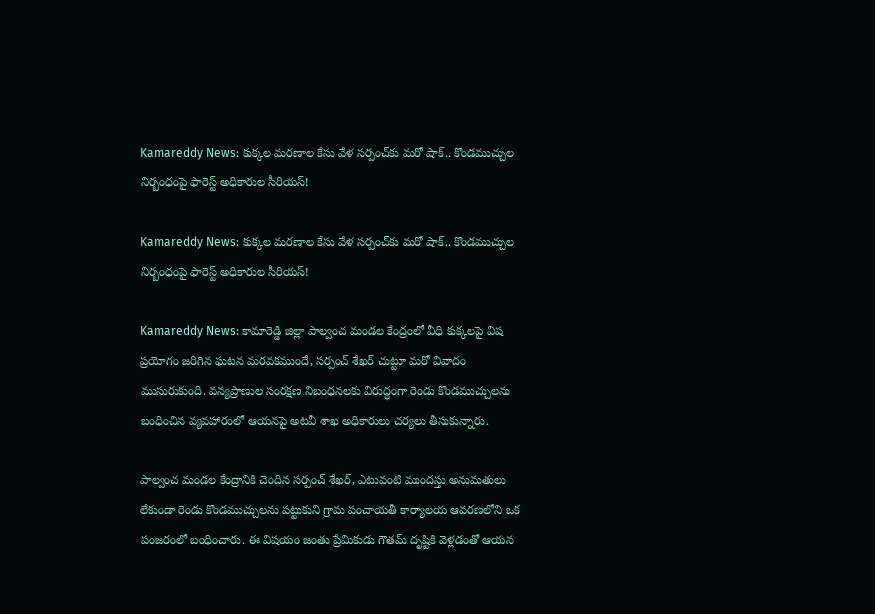Kamareddy News: కుక్కల మరణాల కేసు వేళ సర్పంచ్‌కు మరో షాక్.. కొండముచ్చుల నిర్బంధంపై ఫారెస్ట్ అధికారుల సీరియస్!

Kamareddy News: కుక్కల మరణాల కేసు వేళ సర్పంచ్‌కు మరో షాక్.. కొండముచ్చుల నిర్బంధంపై ఫారెస్ట్ అధికారుల సీరియస్!

Kamareddy News: కామారెడ్డి జిల్లా పాల్వంచ మండల కేంద్రంలో వీధి కుక్కలపై విష ప్రయోగం జరిగిన ఘటన మరవకముందే, సర్పంచ్ శేఖర్ చుట్టూ మరో వివాదం ముసురుకుంది. వన్యప్రాణుల సంరక్షణ నిబంధనలకు విరుద్ధంగా రెండు కొండముచ్చులను బంధించిన వ్యవహారంలో ఆయనపై అటవీ శాఖ అధికారులు చర్యలు తీసుకున్నారు.

పాల్వంచ మండల కేంద్రానికి చెందిన సర్పంచ్ శేఖర్, ఎటువంటి ముందస్తు అనుమతులు లేకుండా రెండు కొండముచ్చులను పట్టుకుని గ్రామ పంచాయతీ కార్యాలయ ఆవరణలోని ఒక పంజరంలో బంధించారు. ఈ విషయం జంతు ప్రేమికుడు గౌతమ్ దృష్టికి వెళ్లడంతో ఆయన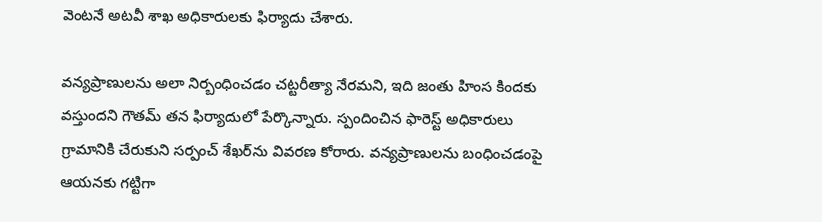వెంటనే అటవీ శాఖ అధికారులకు ఫిర్యాదు చేశారు.

వన్యప్రాణులను అలా నిర్బంధించడం చట్టరీత్యా నేరమని, ఇది జంతు హింస కిందకు వస్తుందని గౌతమ్ తన ఫిర్యాదులో పేర్కొన్నారు. స్పందించిన ఫారెస్ట్ అధికారులు గ్రామానికి చేరుకుని సర్పంచ్ శేఖర్‌ను వివరణ కోరారు. వన్యప్రాణులను బంధించడంపై ఆయనకు గట్టిగా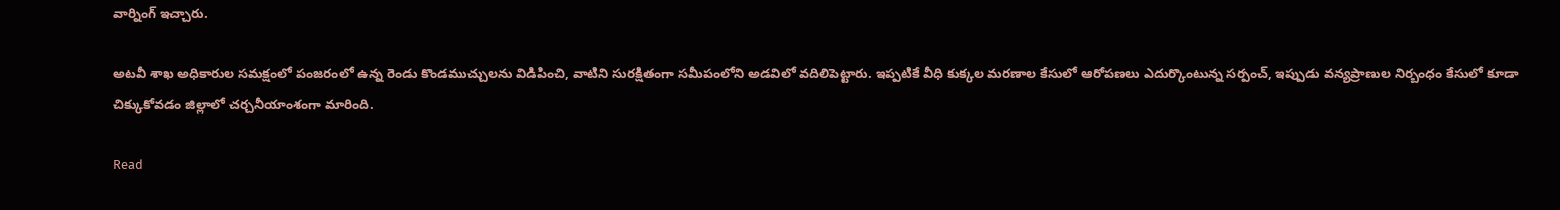వార్నింగ్ ఇచ్చారు.

అటవీ శాఖ అధికారుల సమక్షంలో పంజరంలో ఉన్న రెండు కొండముచ్చులను విడిపించి, వాటిని సురక్షితంగా సమీపంలోని అడవిలో వదిలిపెట్టారు. ఇప్పటికే వీధి కుక్కల మరణాల కేసులో ఆరోపణలు ఎదుర్కొంటున్న సర్పంచ్, ఇప్పుడు వన్యప్రాణుల నిర్బంధం కేసులో కూడా చిక్కుకోవడం జిల్లాలో చర్చనీయాంశంగా మారింది.

Read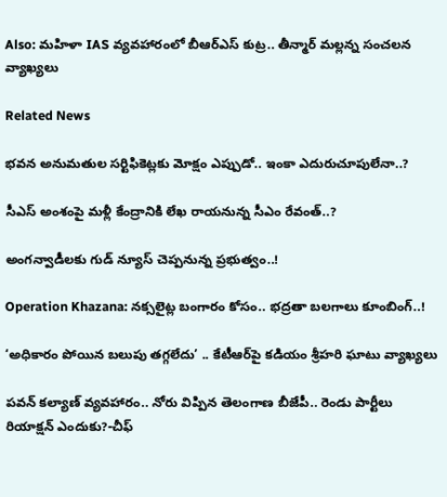Also: మహిళా IAS వ్యవహారంలో బీఆర్ఎస్ కుట్ర.. తీన్మార్ మల్లన్న సంచలన వ్యాఖ్యలు

Related News

భవన అనుమతుల సర్టిఫికెట్లకు మోక్షం ఎప్పుడో.. ఇంకా ఎదురుచూపులేనా..?

సీఎస్ అంశంపై మళ్లీ కేంద్రానికి లేఖ రాయనున్న సీఎం రేవంత్..?

అంగన్వాడీలకు గుడ్ న్యూస్ చెప్పనున్న ప్రభుత్వం..!

Operation Khazana: నక్సలైట్ల బంగారం కోసం.. భద్రతా బలగాలు కూంబింగ్..!

‘అధికారం పోయిన బలుపు తగ్గలేదు’ .. కేటీఆర్‌పై కడియం శ్రీహరి ఘాటు వ్యాఖ్యలు

పవన్ కల్యాణ్ వ్యవహారం.. నోరు విప్పిన తెలంగాణ బీజేపీ.. రెండు పార్టీలు రియాక్షన్ ఎందుకు?-చీఫ్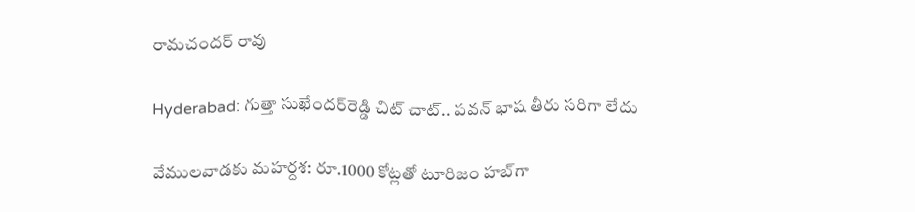రామచందర్ రావు

Hyderabad: గుత్తా సుఖేందర్‌రెడ్డి చిట్ చాట్.. పవన్ భాష తీరు సరిగా లేదు

వేములవాడకు మహర్దశ: రూ.1000 కోట్లతో టూరిజం హబ్‌గా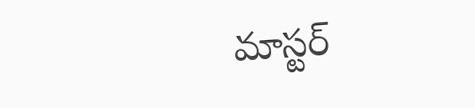మాస్టర్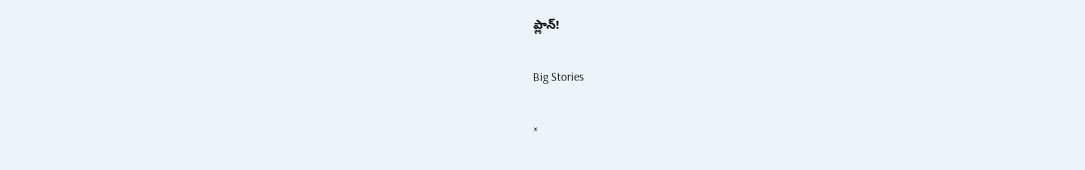ప్లాన్!

Big Stories

×